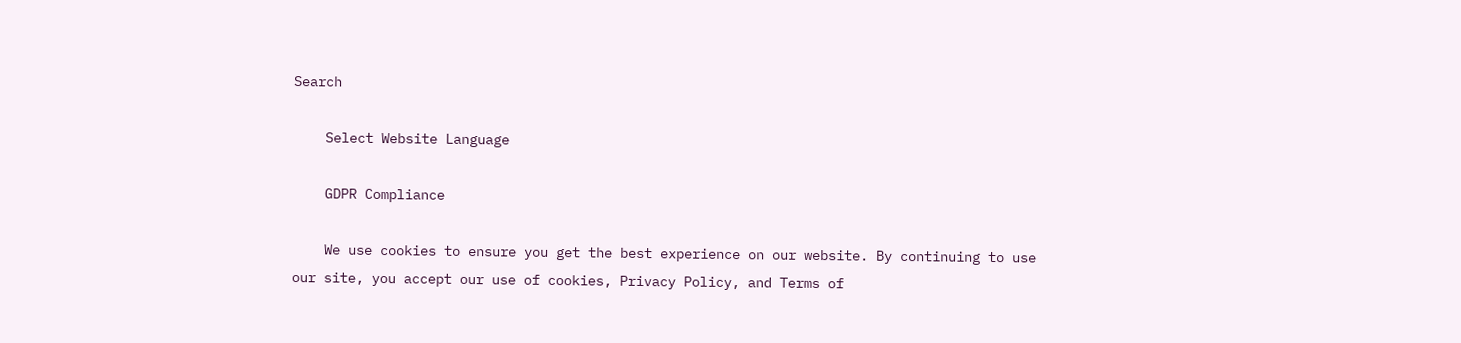Search

    Select Website Language

    GDPR Compliance

    We use cookies to ensure you get the best experience on our website. By continuing to use our site, you accept our use of cookies, Privacy Policy, and Terms of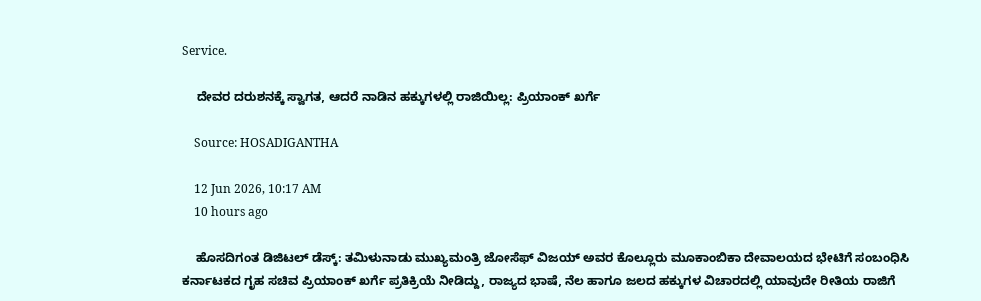Service.

    ದೇವರ ದರುಶನಕ್ಕೆ ಸ್ವಾಗತ, ಆದರೆ ನಾಡಿನ ಹಕ್ಕುಗಳಲ್ಲಿ ರಾಜಿಯಿಲ್ಲ: ಪ್ರಿಯಾಂಕ್ ಖರ್ಗೆ

    Source: HOSADIGANTHA

    12 Jun 2026, 10:17 AM
    10 hours ago

    ಹೊಸದಿಗಂತ ಡಿಜಿಟಲ್ ಡೆಸ್ಕ್: ತಮಿಳುನಾಡು ಮುಖ್ಯಮಂತ್ರಿ ಜೋಸೆಫ್ ವಿಜಯ್ ಅವರ ಕೊಲ್ಲೂರು ಮೂಕಾಂಬಿಕಾ ದೇವಾಲಯದ ಭೇಟಿಗೆ ಸಂಬಂಧಿಸಿ ಕರ್ನಾಟಕದ ಗೃಹ ಸಚಿವ ಪ್ರಿಯಾಂಕ್ ಖರ್ಗೆ ಪ್ರತಿಕ್ರಿಯೆ ನೀಡಿದ್ದು, ರಾಜ್ಯದ ಭಾಷೆ, ನೆಲ ಹಾಗೂ ಜಲದ ಹಕ್ಕುಗಳ ವಿಚಾರದಲ್ಲಿ ಯಾವುದೇ ರೀತಿಯ ರಾಜಿಗೆ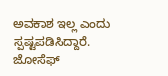ಅವಕಾಶ ಇಲ್ಲ ಎಂದು ಸ್ಪಷ್ಟಪಡಿಸಿದ್ದಾರೆ. ಜೋಸೆಫ್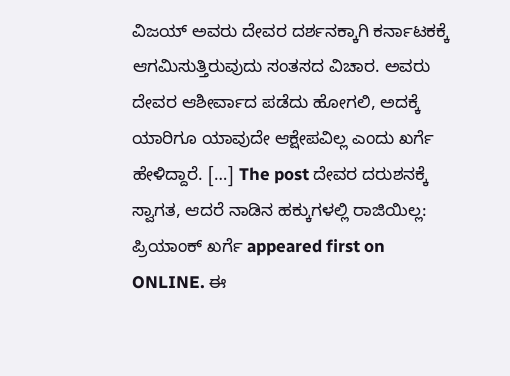ವಿಜಯ್ ಅವರು ದೇವರ ದರ್ಶನಕ್ಕಾಗಿ ಕರ್ನಾಟಕಕ್ಕೆ ಆಗಮಿಸುತ್ತಿರುವುದು ಸಂತಸದ ವಿಚಾರ. ಅವರು ದೇವರ ಆಶೀರ್ವಾದ ಪಡೆದು ಹೋಗಲಿ, ಅದಕ್ಕೆ ಯಾರಿಗೂ ಯಾವುದೇ ಆಕ್ಷೇಪವಿಲ್ಲ ಎಂದು ಖರ್ಗೆ ಹೇಳಿದ್ದಾರೆ. […] The post ದೇವರ ದರುಶನಕ್ಕೆ ಸ್ವಾಗತ, ಆದರೆ ನಾಡಿನ ಹಕ್ಕುಗಳಲ್ಲಿ ರಾಜಿಯಿಲ್ಲ: ಪ್ರಿಯಾಂಕ್ ಖರ್ಗೆ appeared first on ONLINE. ಈ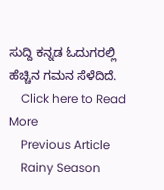ಸುದ್ದಿ ಕನ್ನಡ ಓದುಗರಲ್ಲಿ ಹೆಚ್ಚಿನ ಗಮನ ಸೆಳೆದಿದೆ.
    Click here to Read More
    Previous Article
    Rainy Season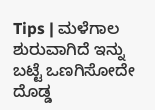Tips | ಮಳೆಗಾಲ ಶುರುವಾಗಿದೆ ಇನ್ನು ಬಟ್ಟೆ ಒಣಗಿಸೋದೇ ದೊಡ್ಡ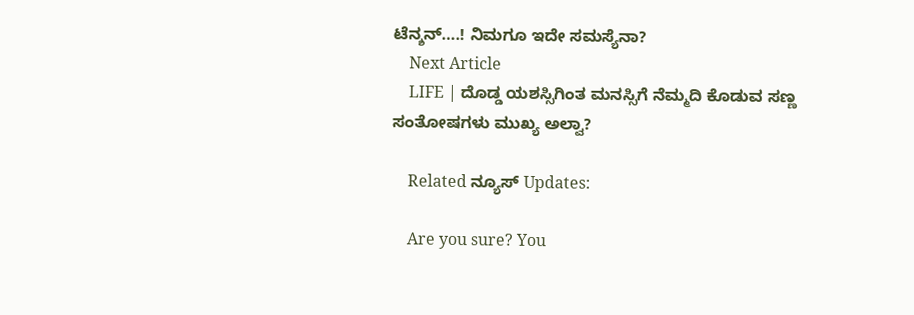ಟೆನ್ಶನ್….! ನಿಮಗೂ ಇದೇ ಸಮಸ್ಯೆನಾ?
    Next Article
    LIFE | ದೊಡ್ಡ ಯಶಸ್ಸಿಗಿಂತ ಮನಸ್ಸಿಗೆ ನೆಮ್ಮದಿ ಕೊಡುವ ಸಣ್ಣ ಸಂತೋಷಗಳು ಮುಖ್ಯ ಅಲ್ವಾ?

    Related ನ್ಯೂಸ್ Updates:

    Are you sure? You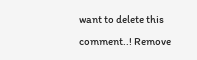want to delete this comment..! Remove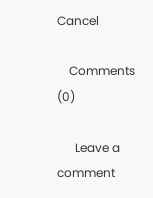Cancel

    Comments (0)

      Leave a comment